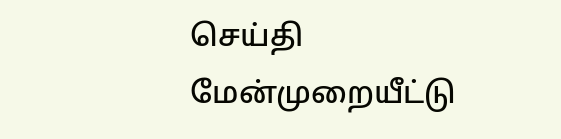செய்தி
மேன்முறையீட்டு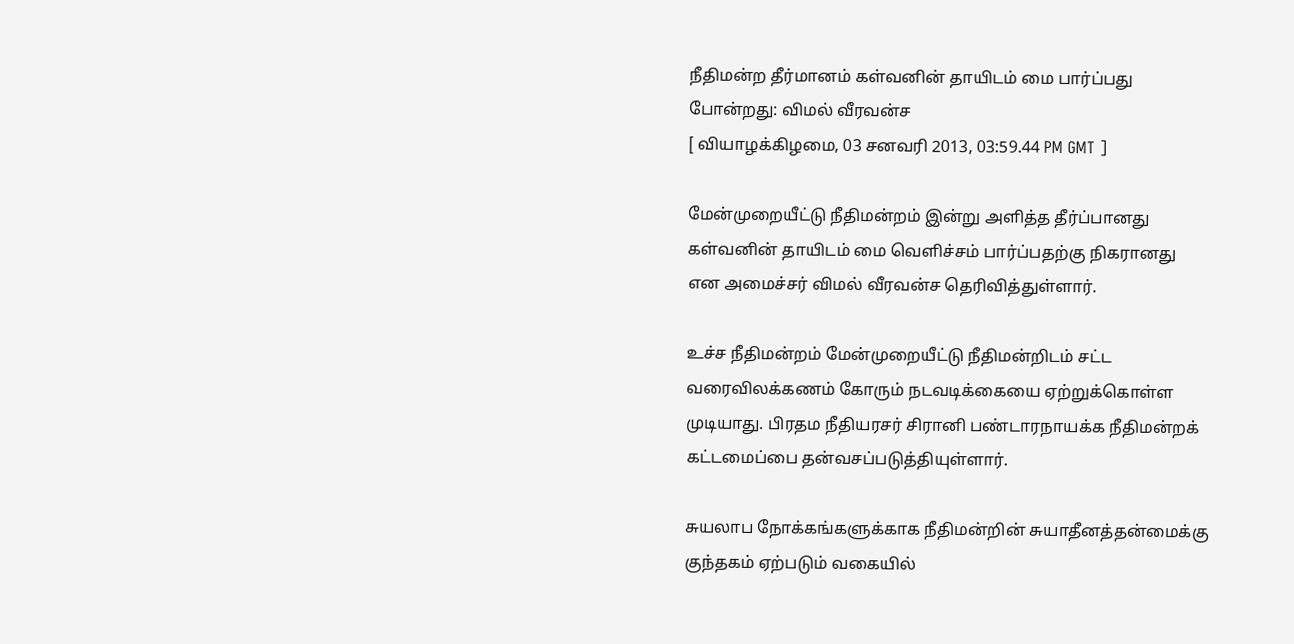நீதிமன்ற தீர்மானம் கள்வனின் தாயிடம் மை பார்ப்பது போன்றது: விமல் வீரவன்ச
[ வியாழக்கிழமை, 03 சனவரி 2013, 03:59.44 PM GMT ]

மேன்முறையீட்டு நீதிமன்றம் இன்று அளித்த தீர்ப்பானது கள்வனின் தாயிடம் மை வெளிச்சம் பார்ப்பதற்கு நிகரானது என அமைச்சர் விமல் வீரவன்ச தெரிவித்துள்ளார்.

உச்ச நீதிமன்றம் மேன்முறையீட்டு நீதிமன்றிடம் சட்ட வரைவிலக்கணம் கோரும் நடவடிக்கையை ஏற்றுக்கொள்ள முடியாது. பிரதம நீதியரசர் சிரானி பண்டாரநாயக்க நீதிமன்றக் கட்டமைப்பை தன்வசப்படுத்தியுள்ளார்.

சுயலாப நோக்கங்களுக்காக நீதிமன்றின் சுயாதீனத்தன்மைக்கு குந்தகம் ஏற்படும் வகையில்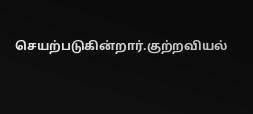செயற்படுகின்றார்.குற்றவியல்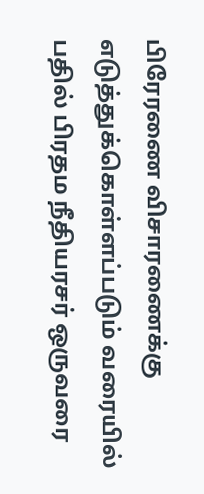பிரேரணை விசாரணைக்கு எடுத்துக்கொள்ளப்படும் வரையில் பதில் பிரதம நீதியரசர் ஒருவரை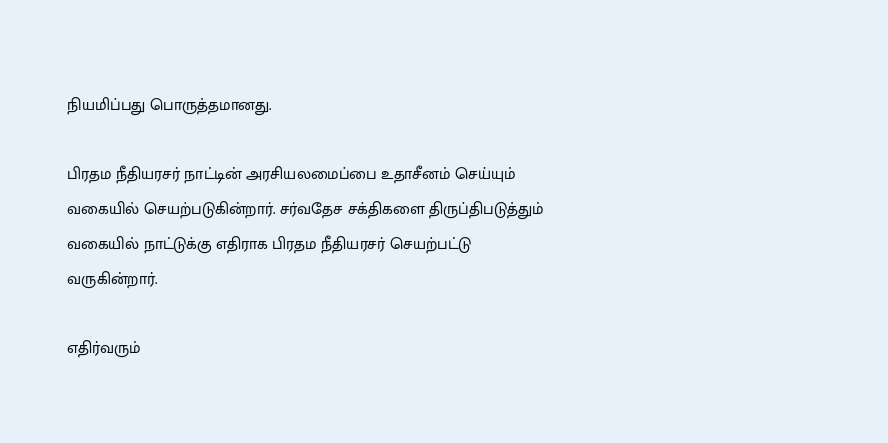நியமிப்பது பொருத்தமானது.

பிரதம நீதியரசர் நாட்டின் அரசியலமைப்பை உதாசீனம் செய்யும் வகையில் செயற்படுகின்றார். சர்வதேச சக்திகளை திருப்திபடுத்தும் வகையில் நாட்டுக்கு எதிராக பிரதம நீதியரசர் செயற்பட்டு வருகின்றார்.

எதிர்வரும்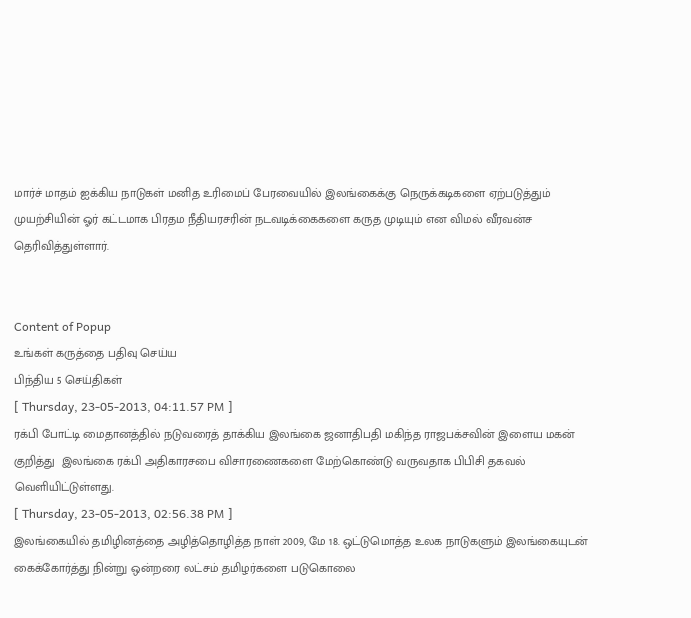மார்ச் மாதம் ஐக்கிய நாடுகள் மனித உரிமைப் பேரவையில் இலங்கைக்கு நெருக்கடிகளை ஏற்படுத்தும் முயற்சியின் ஓர் கட்டமாக பிரதம நீதியரசரின் நடவடிக்கைகளை கருத முடியும் என விமல் வீரவன்ச தெரிவித்துள்ளார்.


Content of Popup
உங்கள் கருத்தை பதிவு செய்ய
பிந்திய 5 செய்திகள்
[ Thursday, 23-05-2013, 04:11.57 PM ]
ரக்பி போட்டி மைதானத்தில் நடுவரைத் தாக்கிய இலங்கை ஜனாதிபதி மகிந்த ராஜபக்சவின் இளைய மகன் குறித்து  இலங்கை ரக்பி அதிகாரசபை விசாரணைகளை மேற்கொண்டு வருவதாக பிபிசி தகவல் வெளியிட்டுள்ளது.
[ Thursday, 23-05-2013, 02:56.38 PM ]
இலங்கையில் தமிழினத்தை அழித்தொழித்த நாள் 2009, மே 18. ஒட்டுமொத்த உலக நாடுகளும் இலங்கையுடன் கைக்கோர்த்து நின்று ஒன்றரை லட்சம் தமிழர்களை படுகொலை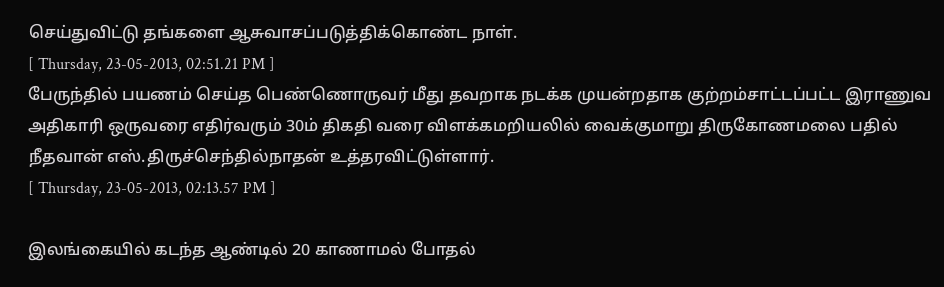செய்துவிட்டு தங்களை ஆசுவாசப்படுத்திக்கொண்ட நாள்.
[ Thursday, 23-05-2013, 02:51.21 PM ]
பேருந்தில் பயணம் செய்த பெண்ணொருவர் மீது தவறாக நடக்க முயன்றதாக குற்றம்சாட்டப்பட்ட இராணுவ அதிகாரி ஒருவரை எதிர்வரும் 30ம் திகதி வரை விளக்கமறியலில் வைக்குமாறு திருகோணமலை பதில் நீதவான் எஸ்.திருச்செந்தில்நாதன் உத்தரவிட்டுள்ளார்.
[ Thursday, 23-05-2013, 02:13.57 PM ]

இலங்கையில் கடந்த ஆண்டில் 20 காணாமல் போதல்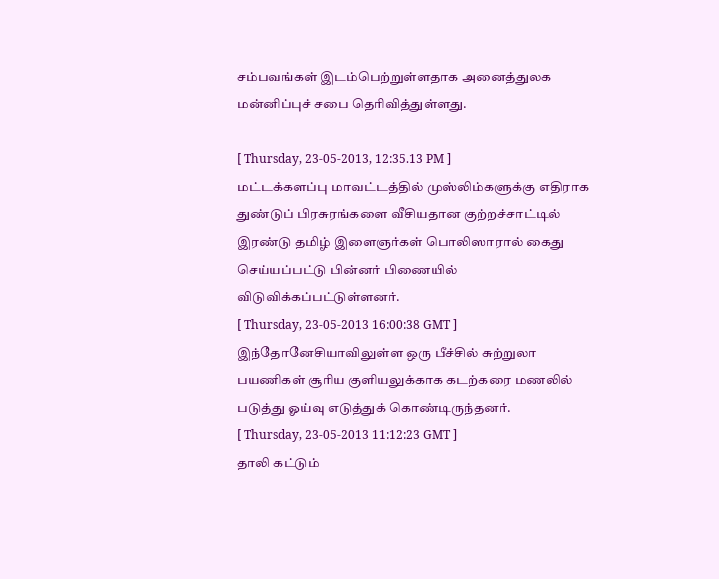சம்பவங்கள் இடம்பெற்றுள்ளதாக அனைத்துலக மன்னிப்புச் சபை தெரிவித்துள்ளது.

[ Thursday, 23-05-2013, 12:35.13 PM ]
மட்டக்களப்பு மாவட்டத்தில் முஸ்லிம்களுக்கு எதிராக துண்டுப் பிரசுரங்களை வீசியதான குற்றச்சாட்டில் இரண்டு தமிழ் இளைஞர்கள் பொலிஸாரால் கைது செய்யப்பட்டு பின்னர் பிணையில் விடுவிக்கப்பட்டுள்ளனர்.
[ Thursday, 23-05-2013 16:00:38 GMT ]
இந்தோனேசியாவிலுள்ள ஒரு பீச்சில் சுற்றுலா பயணிகள் சூரிய குளியலுக்காக கடற்கரை மணலில் படுத்து ஓய்வு எடுத்துக் கொண்டிருந்தனர்.
[ Thursday, 23-05-2013 11:12:23 GMT ]
தாலி கட்டும்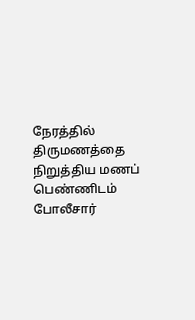நேரத்தில் திருமணத்தை நிறுத்திய மணப் பெண்ணிடம் போலீசார்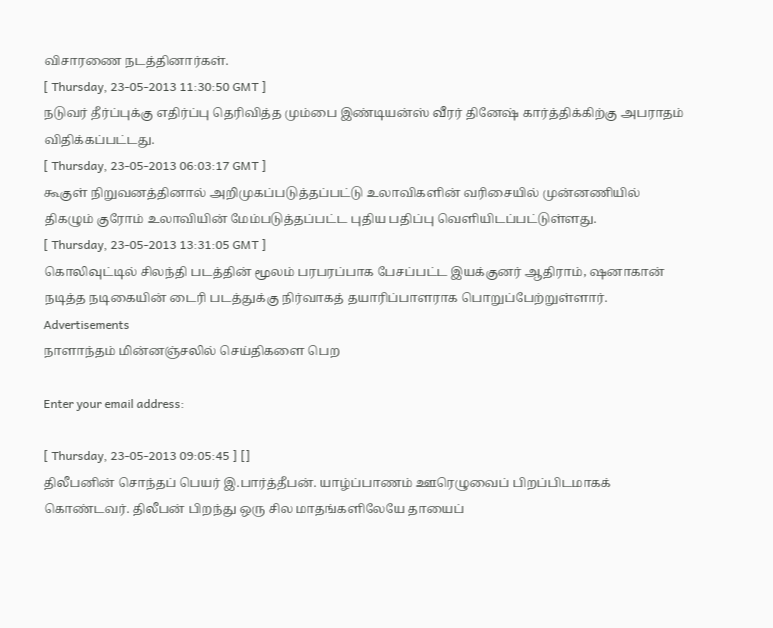விசாரணை நடத்தினார்கள்.
[ Thursday, 23-05-2013 11:30:50 GMT ]
நடுவர் தீர்ப்புக்கு எதிர்ப்பு தெரிவித்த மும்பை இண்டியன்ஸ் வீரர் தினேஷ் கார்த்திக்கிற்கு அபராதம் விதிக்கப்பட்டது.
[ Thursday, 23-05-2013 06:03:17 GMT ]
கூகுள் நிறுவனத்தினால் அறிமுகப்படுத்தப்பட்டு உலாவிகளின் வரிசையில் முன்னணியில் திகழும் குரோம் உலாவியின் மேம்படுத்தப்பட்ட புதிய பதிப்பு வெளியிடப்பட்டுள்ளது.
[ Thursday, 23-05-2013 13:31:05 GMT ]
கொலிவுட்டில் சிலந்தி படத்தின் மூலம் பரபரப்பாக பேசப்பட்ட இயக்குனர் ஆதிராம், ஷனாகான் நடித்த நடிகையின் டைரி படத்துக்கு நிர்வாகத் தயாரிப்பாளராக பொறுப்பேற்றுள்ளார்.
Advertisements
நாளாந்தம் மின்னஞ்சலில் செய்திகளை பெற

Enter your email address:

[ Thursday, 23-05-2013 09:05:45 ] []
திலீபனின் சொந்தப் பெயர் இ.பார்த்தீபன். யாழ்ப்பாணம் ஊரெழுவைப் பிறப்பிடமாகக் கொண்டவர். திலீபன் பிறந்து ஒரு சில மாதங்களிலேயே தாயைப்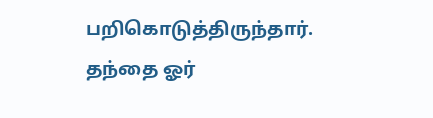பறிகொடுத்திருந்தார். தந்தை ஓர்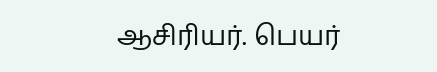ஆசிரியர். பெயர்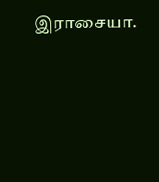இராசையா.